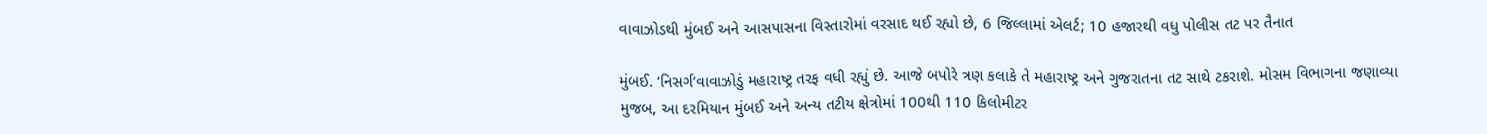વાવાઝોડથી મુંબઈ અને આસપાસના વિસ્તારોમાં વરસાદ થઈ રહ્યો છે, 6 જિલ્લામાં એલર્ટ; 10 હજારથી વધુ પોલીસ તટ પર તૈનાત

મુંબઈ. ‘નિસર્ગ’વાવાઝોડું મહારાષ્ટ્ર તરફ વધી રહ્યું છે. આજે બપોરે ત્રણ કલાકે તે મહારાષ્ટ્ર અને ગુજરાતના તટ સાથે ટકરાશે. મોસમ વિભાગના જણાવ્યા મુજબ, આ દરમિયાન મુંબઈ અને અન્ય તટીય ક્ષેત્રોમાં 100થી 110 કિલોમીટર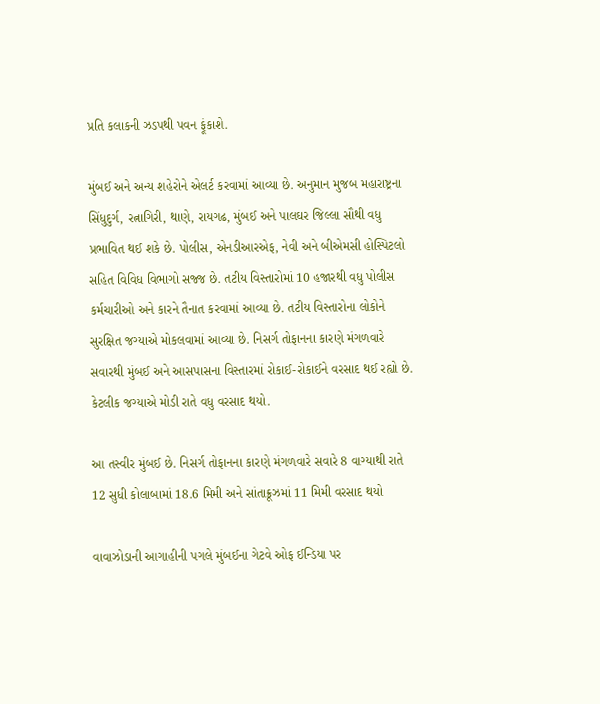પ્રતિ કલાકની ઝડપથી પવન ફૂંકાશે.

મુંબઈ અને અન્ય શહેરોને એલર્ટ કરવામાં આવ્યા છે. અનુમાન મુજબ મહારાષ્ટ્રના સિંધુદુર્ગ, રત્નાગિરી, થાણે, રાયગઢ, મુંબઈ અને પાલઘર જિલ્લા સૌથી વધુ પ્રભાવિત થઈ શકે છે. પોલીસ, એનડીઆરએફ, નેવી અને બીએમસી હોસ્પિટલો સહિત વિવિધ વિભાગો સજ્જ છે. તટીય વિસ્તારોમાં 10 હજારથી વધુ પોલીસ કર્મચારીઓ અને કારને તૈનાત કરવામાં આવ્યા છે. તટીય વિસ્તારોના લોકોને સુરક્ષિત જગ્યાએ મોકલવામાં આવ્યા છે. નિસર્ગ તોફાનના કારણે મંગળવારે સવારથી મુંબઈ અને આસપાસના વિસ્તારમાં રોકાઈ-રોકાઈને વરસાદ થઈ રહ્યો છે. કેટલીક જગ્યાએ મોડી રાતે વધુ વરસાદ થયો.

આ તસ્વીર મુંબઈ છે. નિસર્ગ તોફાનના કારણે મંગળવારે સવારે 8 વાગ્યાથી રાતે 12 સુધી કોલાબામાં 18.6 મિમી અને સાંતાક્રૂઝમાં 11 મિમી વરસાદ થયો

વાવાઝોડાની આગાહીની પગલે મુંબઈના ગેટવે ઓફ ઈન્ડિયા પર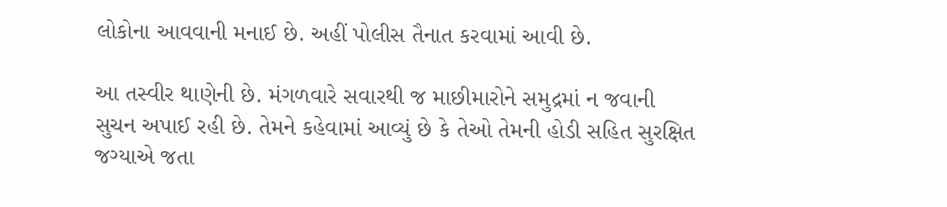લોકોના આવવાની મનાઈ છે. અહીં પોલીસ તૈનાત કરવામાં આવી છે.

આ તસ્વીર થાણેની છે. મંગળવારે સવારથી જ માછીમારોને સમુદ્રમાં ન જવાની સુચન અપાઈ રહી છે. તેમને કહેવામાં આવ્યું છે કે તેઓ તેમની હોડી સહિત સુરક્ષિત જગ્યાએ જતા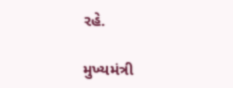રહે.

મુખ્યમંત્રી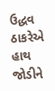ઉદ્ધવ ઠાકરેએ હાથ જોડીને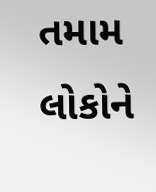તમામ લોકોને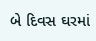બે દિવસ ઘરમાં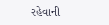રહેવાની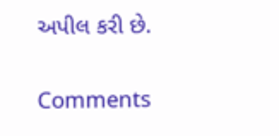અપીલ કરી છે.

Comments